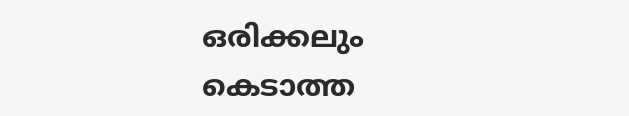ഒരിക്കലും കെടാത്ത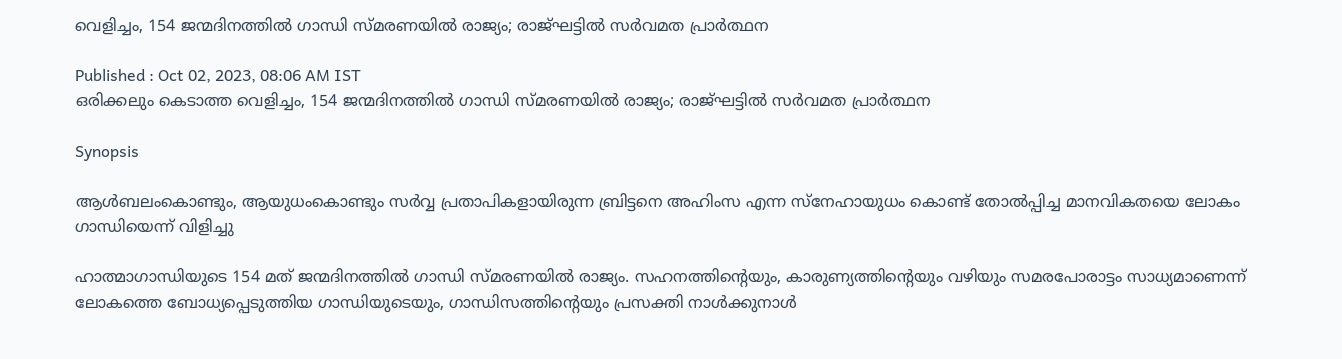വെളിച്ചം, 154 ജന്മദിനത്തിൽ ഗാന്ധി സ്മരണയിൽ രാജ്യം; രാജ്ഘട്ടിൽ സർവമത പ്രാർത്ഥന

Published : Oct 02, 2023, 08:06 AM IST
ഒരിക്കലും കെടാത്ത വെളിച്ചം, 154 ജന്മദിനത്തിൽ ഗാന്ധി സ്മരണയിൽ രാജ്യം; രാജ്ഘട്ടിൽ സർവമത പ്രാർത്ഥന

Synopsis

ആള്‍ബലംകൊണ്ടും, ആയുധംകൊണ്ടും സര്‍വ്വ പ്രതാപികളായിരുന്ന ബ്രിട്ടനെ അഹിംസ എന്ന സ്നേഹായുധം കൊണ്ട് തോല്‍പ്പിച്ച മാനവികതയെ ലോകം ഗാന്ധിയെന്ന് വിളിച്ചു

ഹാത്മാഗാന്ധിയുടെ 154 മത് ജന്മദിനത്തിൽ ഗാന്ധി സ്മരണയിൽ രാജ്യം. സഹനത്തിന്‍റെയും, കാരുണ്യത്തിന്‍റെയും വഴിയും സമരപോരാട്ടം സാധ്യമാണെന്ന് ലോകത്തെ ബോധ്യപ്പെടുത്തിയ ഗാന്ധിയുടെയും, ഗാന്ധിസത്തിന്‍റെയും പ്രസക്തി നാള്‍ക്കുനാള്‍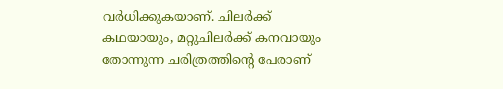വര്‍ധിക്കുകയാണ്. ചിലര്‍ക്ക് കഥയായും, മറ്റുചിലര്‍ക്ക് കനവായും തോന്നുന്ന ചരിത്രത്തിന്‍റെ പേരാണ്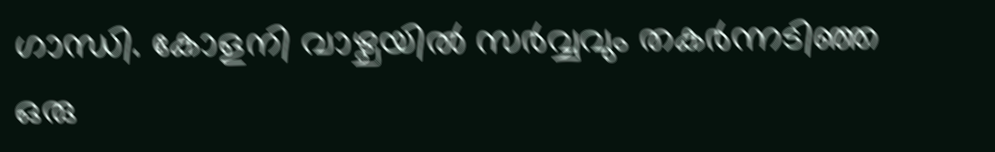ഗാന്ധി. കോളനി വാഴ്ചയില്‍ സര്‍വ്വവും തകര്‍ന്നടിഞ്ഞ ഒരു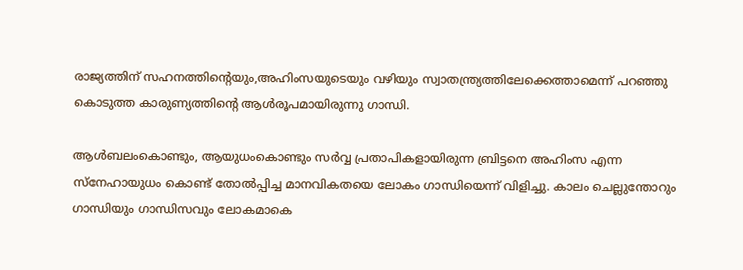രാജ്യത്തിന് സഹനത്തിന്‍റെയും,അഹിംസയുടെയും വഴിയും സ്വാതന്ത്ര്യത്തിലേക്കെത്താമെന്ന് പറഞ്ഞു കൊടുത്ത കാരുണ്യത്തിന്‍റെ ആള്‍രൂപമായിരുന്നു ഗാന്ധി.

ആള്‍ബലംകൊണ്ടും, ആയുധംകൊണ്ടും സര്‍വ്വ പ്രതാപികളായിരുന്ന ബ്രിട്ടനെ അഹിംസ എന്ന സ്നേഹായുധം കൊണ്ട് തോല്‍പ്പിച്ച മാനവികതയെ ലോകം ഗാന്ധിയെന്ന് വിളിച്ചു. കാലം ചെല്ലുന്തോറും ഗാന്ധിയും ഗാന്ധിസവും ലോകമാകെ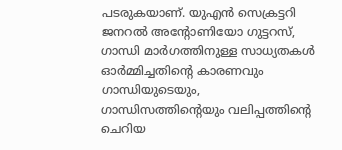പടരുകയാണ്. യുഎന്‍ സെക്രട്ടറി ജനറല്‍ അന്‍റോണിയോ ഗുട്ടറസ്, ഗാന്ധി മാര്‍ഗത്തിനുള്ള സാധ്യതകള്‍ ഓര്‍മ്മിച്ചതിന്‍റെ കാരണവും ഗാന്ധിയുടെയും, ഗാന്ധിസത്തിന്‍റെയും വലിപ്പത്തിന്‍റെ ചെറിയ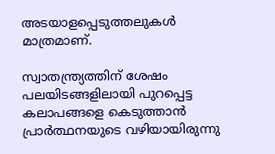അടയാളപ്പെടുത്തലുകള്‍ മാത്രമാണ്.

സ്വാതന്ത്ര്യത്തിന് ശേഷം പലയിടങ്ങളിലായി പുറപ്പെട്ട കലാപങ്ങളെ കെടുത്താന്‍ പ്രാര്‍ത്ഥനയുടെ വഴിയായിരുന്നു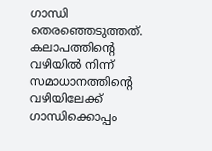ഗാന്ധി തെരഞ്ഞെടുത്തത്. കലാപത്തിന്‍റെ വഴിയില്‍ നിന്ന് സമാധാനത്തിന്‍റെ വഴിയിലേക്ക് ഗാന്ധിക്കൊപ്പം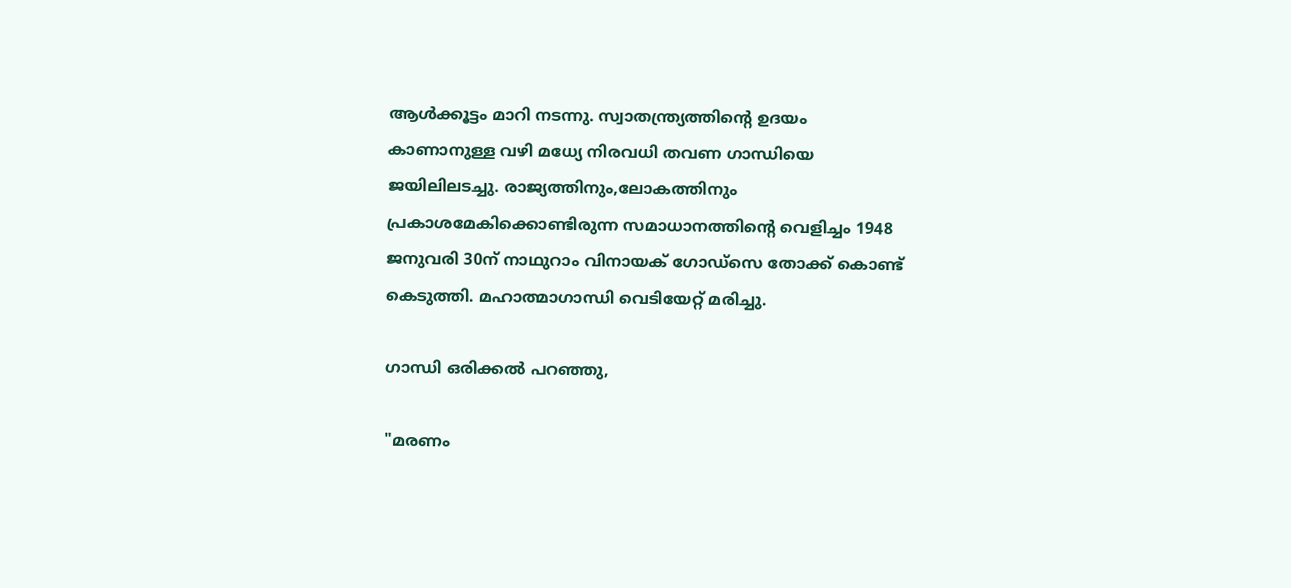ആള്‍ക്കൂട്ടം മാറി നടന്നു. സ്വാതന്ത്ര്യത്തിന്‍റെ ഉദയം കാണാനുള്ള വഴി മധ്യേ നിരവധി തവണ ഗാന്ധിയെ ജയിലിലടച്ചു. രാജ്യത്തിനും,ലോകത്തിനും പ്രകാശമേകിക്കൊണ്ടിരുന്ന സമാധാനത്തിന്‍റെ വെളിച്ചം 1948 ജനുവരി 30ന് നാഥുറാം വിനായക് ഗോഡ്സെ തോക്ക് കൊണ്ട് കെടുത്തി. മഹാത്മാഗാന്ധി വെടിയേറ്റ് മരിച്ചു.

ഗാന്ധി ഒരിക്കല്‍ പറഞ്ഞു,

"മരണം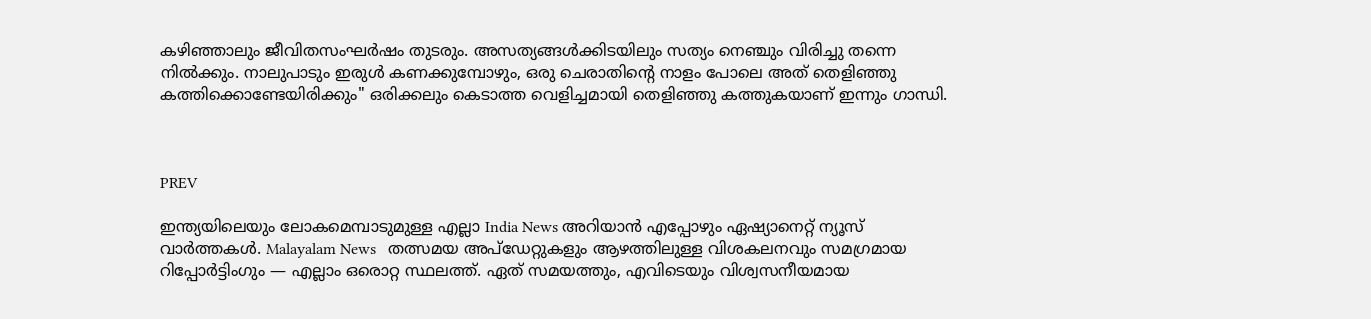കഴിഞ്ഞാലും ജീവിതസംഘർഷം തുടരും. അസത്യങ്ങൾക്കിടയിലും സത്യം നെഞ്ചും വിരിച്ചു തന്നെ നിൽക്കും. നാലുപാടും ഇരുൾ കണക്കുമ്പോഴും, ഒരു ചെരാതിന്റെ നാളം പോലെ അത് തെളിഞ്ഞു കത്തിക്കൊണ്ടേയിരിക്കും" ഒരിക്കലും കെടാത്ത വെളിച്ചമായി തെളിഞ്ഞു കത്തുകയാണ് ഇന്നും ഗാന്ധി.



PREV

ഇന്ത്യയിലെയും ലോകമെമ്പാടുമുള്ള എല്ലാ India News അറിയാൻ എപ്പോഴും ഏഷ്യാനെറ്റ് ന്യൂസ് വാർത്തകൾ. Malayalam News   തത്സമയ അപ്‌ഡേറ്റുകളും ആഴത്തിലുള്ള വിശകലനവും സമഗ്രമായ റിപ്പോർട്ടിംഗും — എല്ലാം ഒരൊറ്റ സ്ഥലത്ത്. ഏത് സമയത്തും, എവിടെയും വിശ്വസനീയമായ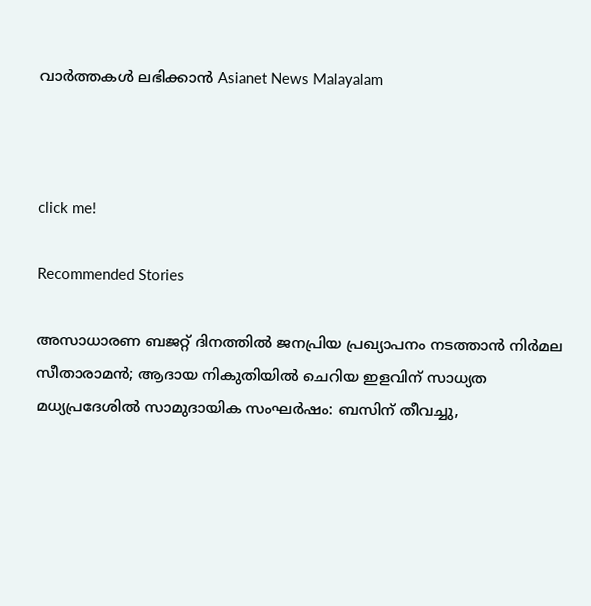വാർത്തകൾ ലഭിക്കാൻ Asianet News Malayalam



click me!

Recommended Stories

അസാധാരണ ബജറ്റ് ദിനത്തിൽ ജനപ്രിയ പ്രഖ്യാപനം നടത്താൻ നിർമല സീതാരാമൻ; ആദായ നികുതിയിൽ ചെറിയ ഇളവിന് സാധ്യത
മധ്യപ്രദേശിൽ സാമുദായിക സംഘർഷം: ബസിന് തീവച്ചു,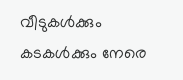വീടുകൾക്കും കടകൾക്കും നേരെ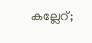കല്ലേറ്;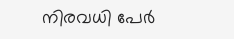നിരവധി പേർ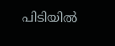പിടിയിൽ